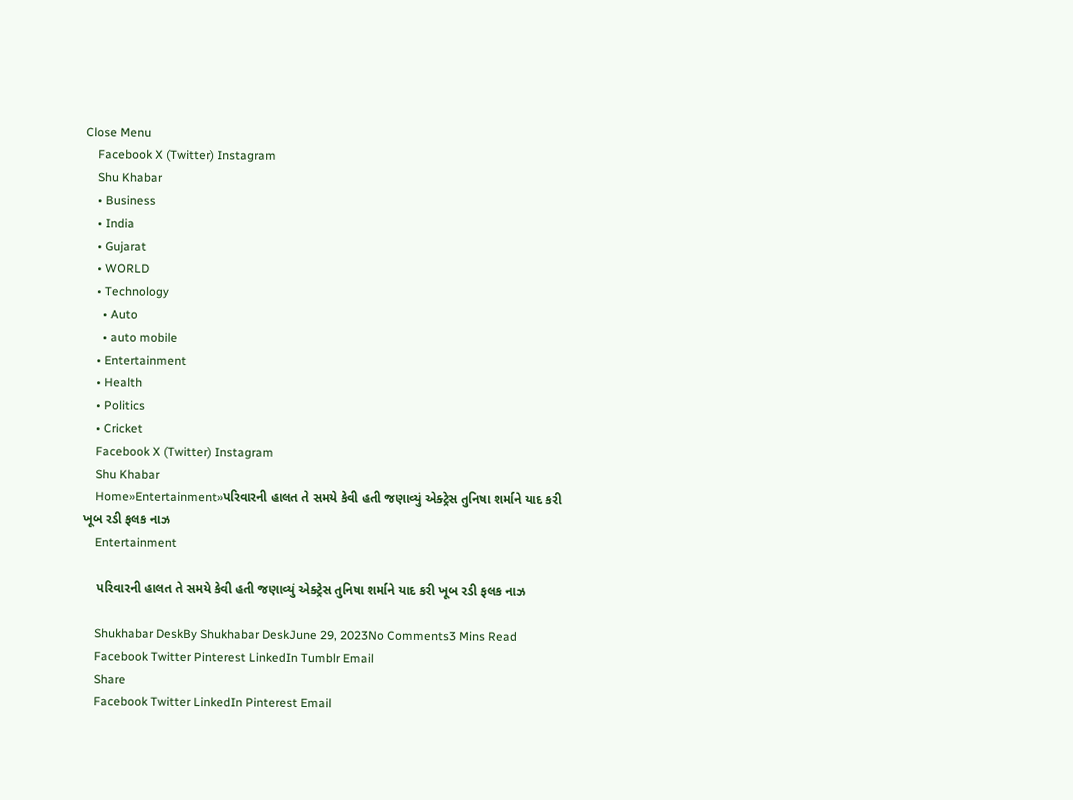Close Menu
    Facebook X (Twitter) Instagram
    Shu Khabar
    • Business
    • India
    • Gujarat
    • WORLD
    • Technology
      • Auto
      • auto mobile
    • Entertainment
    • Health
    • Politics
    • Cricket
    Facebook X (Twitter) Instagram
    Shu Khabar
    Home»Entertainment»પરિવારની હાલત તે સમયે કેવી હતી જણાવ્યું એક્ટ્રેસ તુનિષા શર્માને યાદ કરી ખૂબ રડી ફલક નાઝ
    Entertainment

    પરિવારની હાલત તે સમયે કેવી હતી જણાવ્યું એક્ટ્રેસ તુનિષા શર્માને યાદ કરી ખૂબ રડી ફલક નાઝ

    Shukhabar DeskBy Shukhabar DeskJune 29, 2023No Comments3 Mins Read
    Facebook Twitter Pinterest LinkedIn Tumblr Email
    Share
    Facebook Twitter LinkedIn Pinterest Email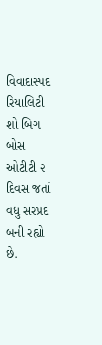વિવાદાસ્પદ રિયાલિટી શો બિગ બોસ ઓટીટી ૨ દિવસ જતાં વધુ સરપ્રદ બની રહ્યો છે.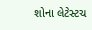શોના લેટેસ્ટચ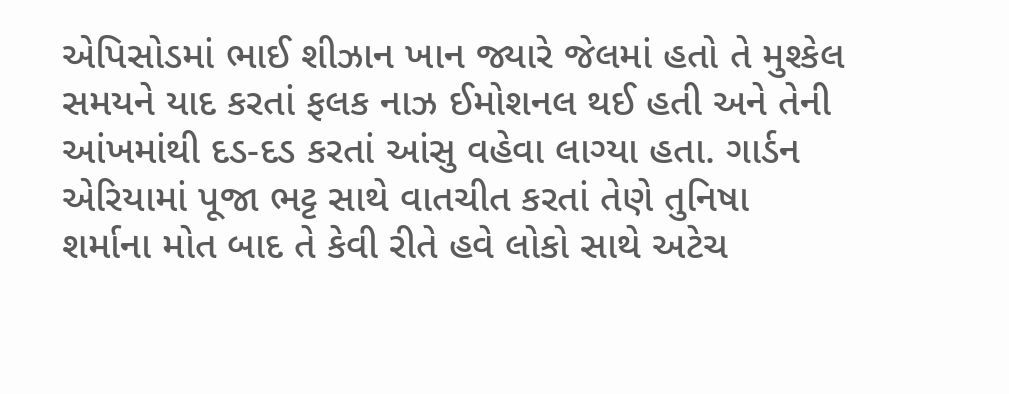એપિસોડમાં ભાઈ શીઝાન ખાન જ્યારે જેલમાં હતો તે મુશ્કેલ સમયને યાદ કરતાં ફલક નાઝ ઈમોશનલ થઈ હતી અને તેની આંખમાંથી દડ-દડ કરતાં આંસુ વહેવા લાગ્યા હતા. ગાર્ડન એરિયામાં પૂજા ભટ્ટ સાથે વાતચીત કરતાં તેણે તુનિષા શર્માના મોત બાદ તે કેવી રીતે હવે લોકો સાથે અટેચ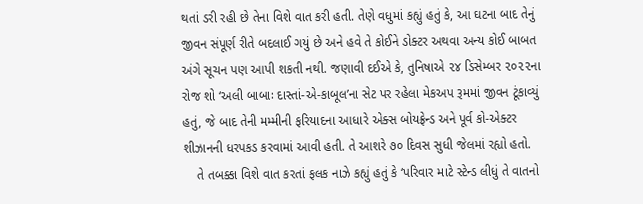થતાં ડરી રહી છે તેના વિશે વાત કરી હતી. તેણે વધુમાં કહ્યું હતું કે, આ ઘટના બાદ તેનું જીવન સંપૂર્ણ રીતે બદલાઈ ગયું છે અને હવે તે કોઈને ડોક્ટર અથવા અન્ય કોઈ બાબત અંગે સૂચન પણ આપી શકતી નથી. જણાવી દઈએ કે, તુનિષાએ ૨૪ ડિસેમ્બર ૨૦૨૨ના રોજ શો ‘અલી બાબાઃ દાસ્તાં-એ-કાબૂલ’ના સેટ પર રહેલા મેકઅપ રૂમમાં જીવન ટૂંકાવ્યું હતું, જે બાદ તેની મમ્મીની ફરિયાદના આધારે એક્સ બોયફ્રેન્ડ અને પૂર્વ કો-એક્ટર શીઝાનની ધરપકડ કરવામાં આવી હતી. તે આશરે ૭૦ દિવસ સુધી જેલમાં રહ્યો હતો.
    તે તબક્કા વિશે વાત કરતાં ફલક નાઝે કહ્યું હતું કે ‘પરિવાર માટે સ્ટેન્ડ લીધું તે વાતનો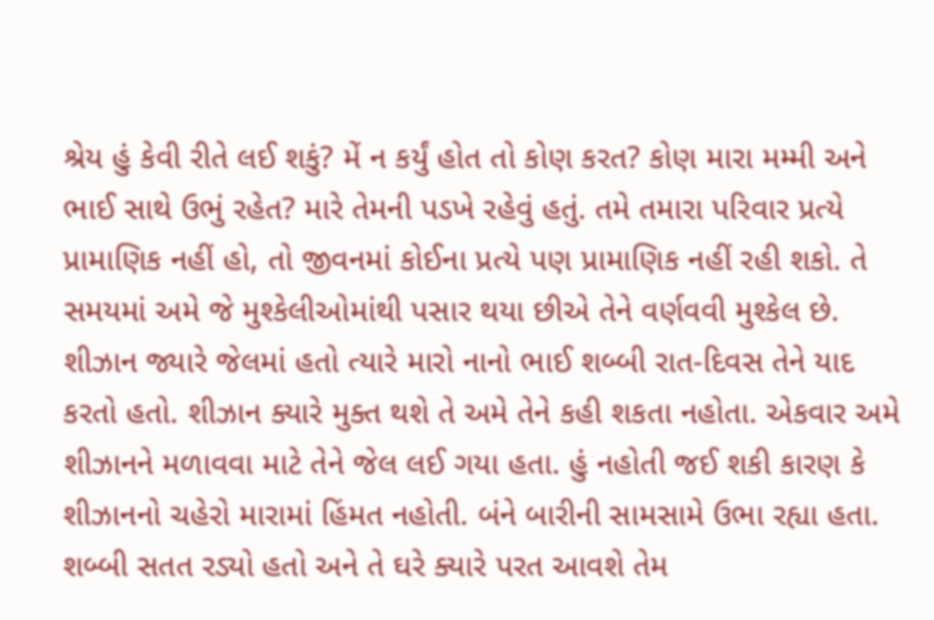શ્રેય હું કેવી રીતે લઈ શકું? મેં ન કર્યું હોત તો કોણ કરત? કોણ મારા મમ્મી અને ભાઈ સાથે ઉભું રહેત? મારે તેમની પડખે રહેવું હતું. તમે તમારા પરિવાર પ્રત્યે પ્રામાણિક નહીં હો, તો જીવનમાં કોઈના પ્રત્યે પણ પ્રામાણિક નહીં રહી શકો. તે સમયમાં અમે જે મુશ્કેલીઓમાંથી પસાર થયા છીએ તેને વર્ણવવી મુશ્કેલ છે. શીઝાન જ્યારે જેલમાં હતો ત્યારે મારો નાનો ભાઈ શબ્બી રાત-દિવસ તેને યાદ કરતો હતો. શીઝાન ક્યારે મુક્ત થશે તે અમે તેને કહી શકતા નહોતા. એકવાર અમે શીઝાનને મળાવવા માટે તેને જેલ લઈ ગયા હતા. હું નહોતી જઈ શકી કારણ કે શીઝાનનો ચહેરો મારામાં હિંમત નહોતી. બંને બારીની સામસામે ઉભા રહ્યા હતા. શબ્બી સતત રડ્યો હતો અને તે ઘરે ક્યારે પરત આવશે તેમ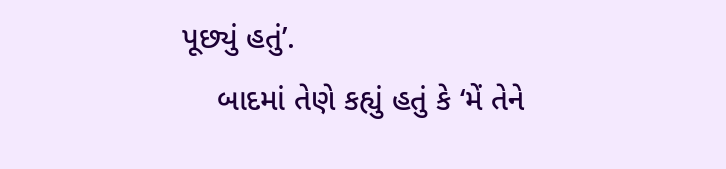પૂછ્યું હતું’.
    બાદમાં તેણે કહ્યું હતું કે ‘મેં તેને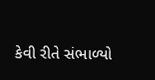કેવી રીતે સંભાળ્યો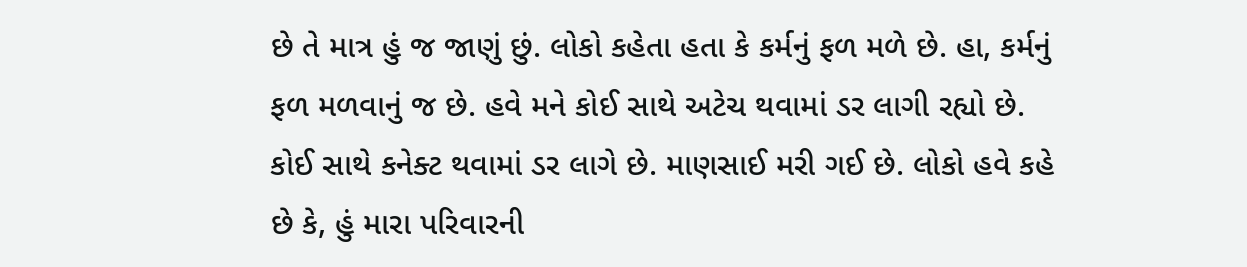છે તે માત્ર હું જ જાણું છું. લોકો કહેતા હતા કે કર્મનું ફળ મળે છે. હા, કર્મનું ફળ મળવાનું જ છે. હવે મને કોઈ સાથે અટેચ થવામાં ડર લાગી રહ્યો છે. કોઈ સાથે કનેક્ટ થવામાં ડર લાગે છે. માણસાઈ મરી ગઈ છે. લોકો હવે કહે છે કે, હું મારા પરિવારની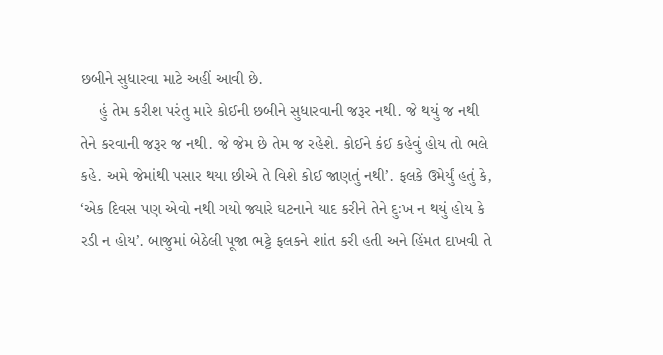છબીને સુધારવા માટે અહીં આવી છે.
    હું તેમ કરીશ પરંતુ મારે કોઈની છબીને સુધારવાની જરૂર નથી. જે થયું જ નથી તેને કરવાની જરૂર જ નથી. જે જેમ છે તેમ જ રહેશે. કોઈને કંઈ કહેવું હોય તો ભલે કહે. અમે જેમાંથી પસાર થયા છીએ તે વિશે કોઈ જાણતું નથી’. ફલકે ઉમેર્યું હતું કે, ‘એક દિવસ પણ એવો નથી ગયો જ્યારે ઘટનાને યાદ કરીને તેને દુઃખ ન થયું હોય કે રડી ન હોય’. બાજુમાં બેઠેલી પૂજા ભટ્ટે ફલકને શાંત કરી હતી અને હિંમત દાખવી તે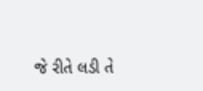જે રીતે લડી તે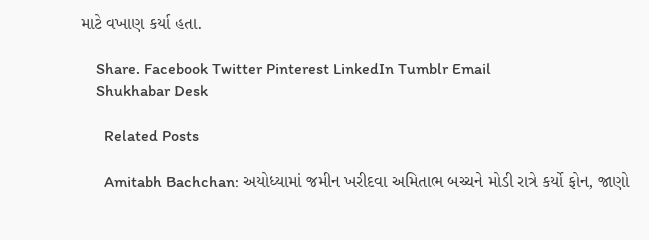માટે વખાણ કર્યા હતા.

    Share. Facebook Twitter Pinterest LinkedIn Tumblr Email
    Shukhabar Desk

      Related Posts

      Amitabh Bachchan: અયોધ્યામાં જમીન ખરીદવા અમિતાભ બચ્ચને મોડી રાત્રે કર્યો ફોન, જાણો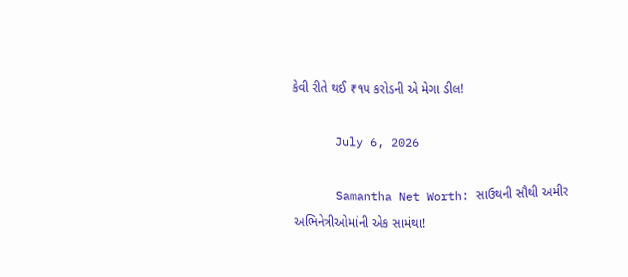કેવી રીતે થઈ ₹૧૫ કરોડની એ મેગા ડીલ!

      July 6, 2026

      Samantha Net Worth: સાઉથની સૌથી અમીર અભિનેત્રીઓમાંની એક સામંથા!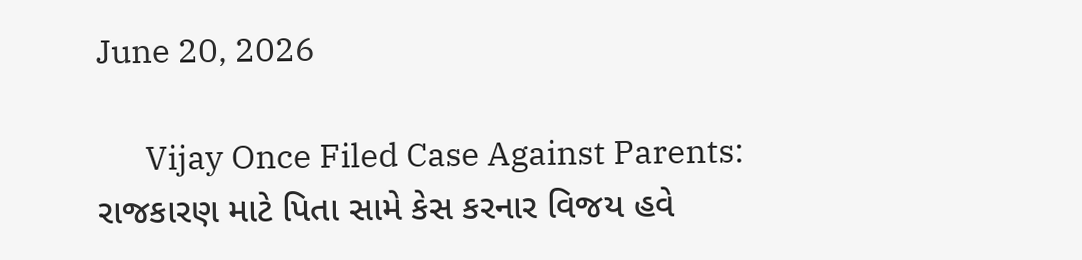June 20, 2026

      Vijay Once Filed Case Against Parents: રાજકારણ માટે પિતા સામે કેસ કરનાર વિજય હવે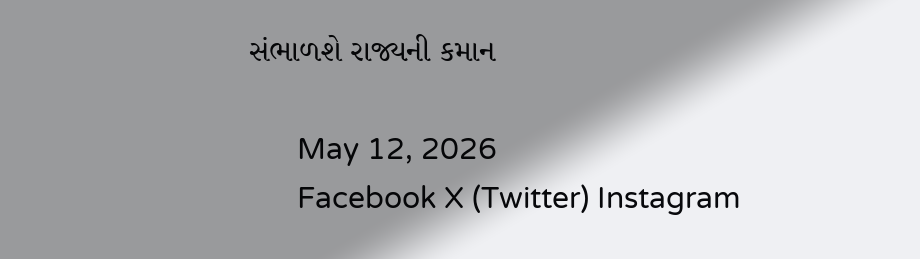સંભાળશે રાજ્યની કમાન

      May 12, 2026
      Facebook X (Twitter) Instagram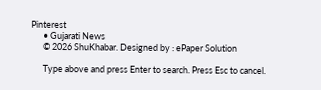Pinterest
      • Gujarati News
      © 2026 ShuKhabar. Designed by : ePaper Solution

      Type above and press Enter to search. Press Esc to cancel.